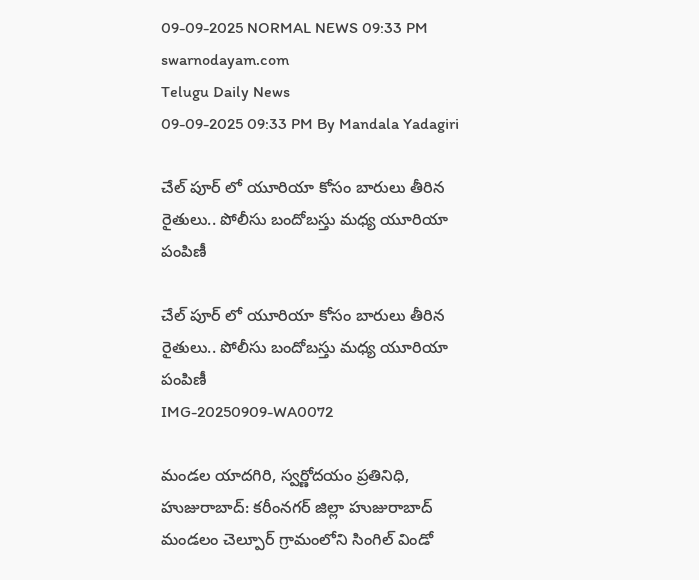09-09-2025 NORMAL NEWS 09:33 PM
swarnodayam.com
Telugu Daily News
09-09-2025 09:33 PM By Mandala Yadagiri

చేల్ పూర్ లో యూరియా కోసం బారులు తీరిన రైతులు.. పోలీసు బందోబస్తు మధ్య యూరియా పంపిణీ

చేల్ పూర్ లో యూరియా కోసం బారులు తీరిన రైతులు.. పోలీసు బందోబస్తు మధ్య యూరియా పంపిణీ
IMG-20250909-WA0072

మండల యాదగిరి, స్వర్ణోదయం ప్రతినిధి, హుజురాబాద్: కరీంనగర్ జిల్లా హుజురాబాద్ మండలం చెల్పూర్ గ్రామంలోని సింగిల్ విండో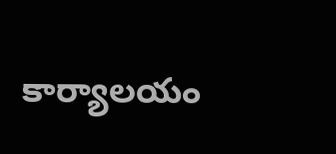కార్యాలయం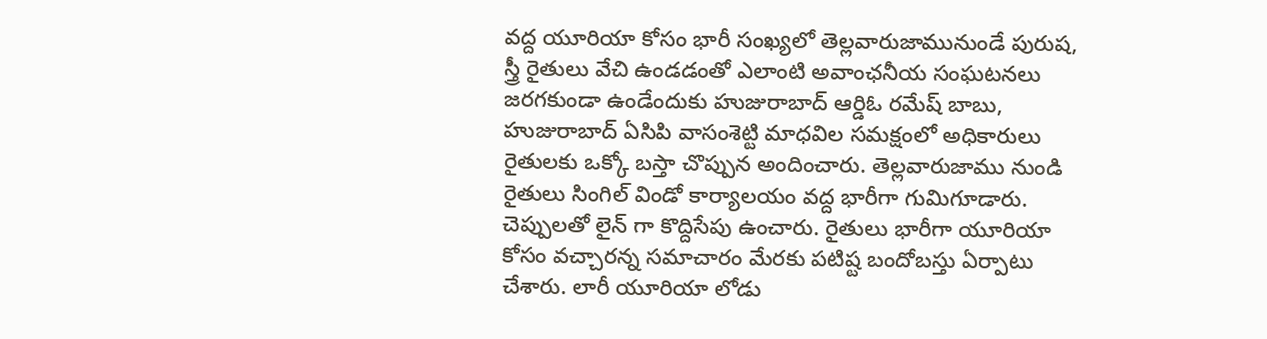వద్ద యూరియా కోసం భారీ సంఖ్యలో తెల్లవారుజామునుండే పురుష, స్త్రీ రైతులు వేచి ఉండడంతో ఎలాంటి అవాంఛనీయ సంఘటనలు జరగకుండా ఉండేందుకు హుజురాబాద్ ఆర్డిఓ రమేష్ బాబు, హుజురాబాద్ ఏసిపి వాసంశెట్టి మాధవిల సమక్షంలో అధికారులు రైతులకు ఒక్కో బస్తా చొప్పున అందించారు. తెల్లవారుజాము నుండి రైతులు సింగిల్ విండో కార్యాలయం వద్ద భారీగా గుమిగూడారు. చెప్పులతో లైన్ గా కొద్దిసేపు ఉంచారు. రైతులు భారీగా యూరియా కోసం వచ్చారన్న సమాచారం మేరకు పటిష్ట బందోబస్తు ఏర్పాటు చేశారు. లారీ యూరియా లోడు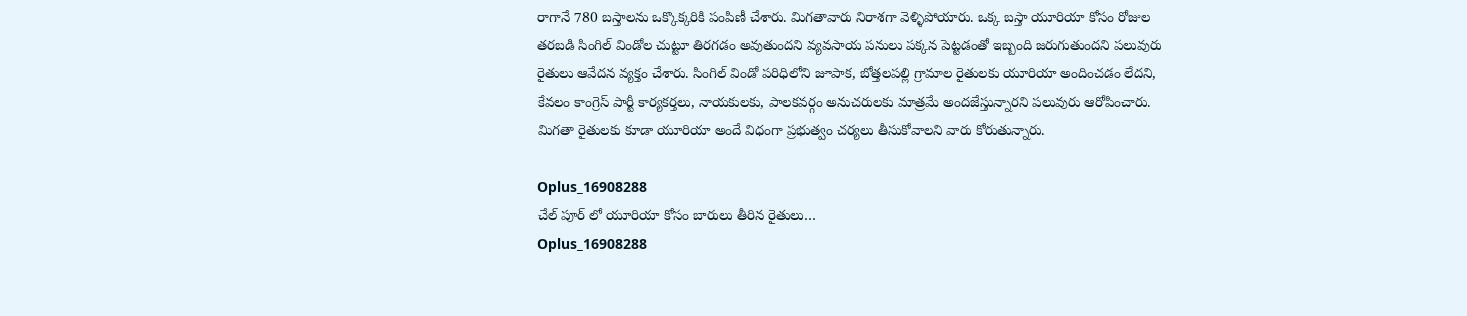రాగానే 780 బస్తాలను ఒక్కొక్కరికి పంపిణీ చేశారు. మిగతావారు నిరాశగా వెళ్ళిపోయారు. ఒక్క బస్తా యూరియా కోసం రోజుల తరబడి సింగిల్ విండోల చుట్టూ తిరగడం అవుతుందని వ్యవసాయ పనులు పక్కన పెట్టడంతో ఇబ్బంది జరుగుతుందని పలువురు రైతులు ఆవేదన వ్యక్తం చేశారు. సింగిల్ విండో పరిధిలోని జూపాక, బోత్తలపల్లి గ్రామాల రైతులకు యూరియా అందించడం లేదని, కేవలం కాంగ్రెస్ పార్టీ కార్యకర్తలు, నాయకులకు, పాలకవర్గం అనుచరులకు మాత్రమే అందజేస్తున్నారని పలువురు ఆరోపించారు. మిగతా రైతులకు కూడా యూరియా అందే విధంగా ప్రభుత్వం చర్యలు తీసుకోవాలని వారు కోరుతున్నారు.

Oplus_16908288
చేల్ పూర్ లో యూరియా కోసం బారులు తీరిన రైతులు…
Oplus_16908288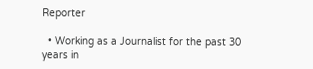Reporter

  • Working as a Journalist for the past 30 years in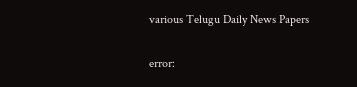various Telugu Daily News Papers

error: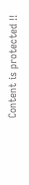Content is protected !!